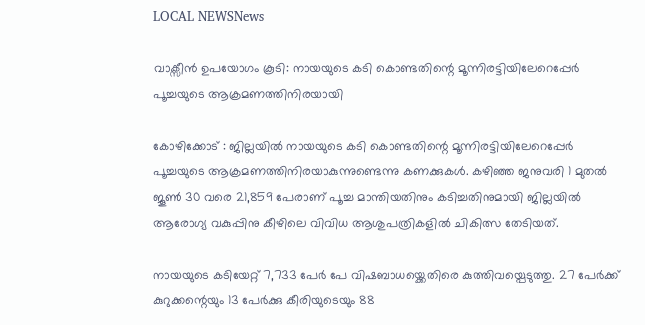LOCAL NEWSNews

വാക്സീൻ ഉപയോഗം കൂടി: നായയുടെ കടി കൊണ്ടതിന്റെ മൂന്നിരട്ടിയിലേറെപ്പേർ പൂച്ചയുടെ ആക്രമണത്തിനിരയായി

കോഴിക്കോട് : ജില്ലയിൽ നായയുടെ കടി കൊണ്ടതിന്റെ മൂന്നിരട്ടിയിലേറെപ്പേർ പൂച്ചയുടെ ആക്രമണത്തിനിരയാകുന്നുണ്ടെന്നു കണക്കുകൾ. കഴിഞ്ഞ ജനുവരി 1 മുതൽ ജൂൺ 30 വരെ 21,859 പേരാണ് പൂച്ച മാന്തിയതിനും കടിച്ചതിനുമായി ജില്ലയിൽ ആരോഗ്യ വകുപ്പിനു കീഴിലെ വിവിധ ആശുപത്രികളിൽ ചികിത്സ തേടിയത്.

നായയുടെ കടിയേറ്റ് 7,733 പേർ പേ വിഷബാധയ്ക്കെതിരെ കുത്തിവയ്പെടുത്തു. 27 പേർക്ക് കുറുക്കന്റെയും 13 പേർക്കു കീരിയുടെയും 88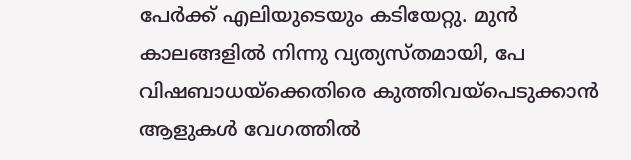പേർക്ക് എലിയുടെയും കടിയേറ്റു. മുൻ കാലങ്ങളിൽ നിന്നു വ്യത്യസ്തമായി, പേ വിഷബാധയ്ക്കെതിരെ കുത്തിവയ്പെടുക്കാൻ ആളുകൾ വേഗത്തിൽ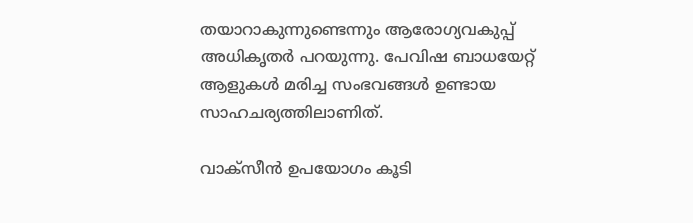തയാറാകുന്നുണ്ടെന്നും ആരോഗ്യവകുപ്പ് അധികൃതർ പറയുന്നു. പേവിഷ ബാധയേറ്റ് ആളുകൾ മരിച്ച സംഭവങ്ങൾ ഉണ്ടായ സാഹചര്യത്തിലാണിത്.

വാക്സീൻ ഉപയോഗം കൂടി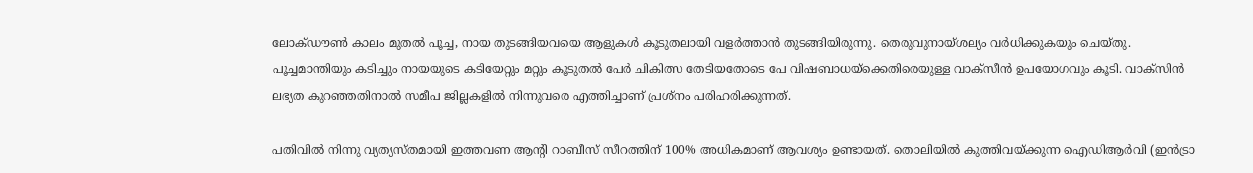ലോക്ഡൗൺ‌ കാലം മുതൽ പൂച്ച, നായ തുടങ്ങിയവയെ ആളുകൾ കൂടുതലായി വളർത്താൻ തുടങ്ങിയിരുന്നു. തെരുവുനായ്ശല്യം വർധിക്കുകയും ചെയ്തു. പൂച്ചമാന്തിയും കടിച്ചും നായയുടെ കടിയേറ്റും മറ്റും കൂടുതൽ പേർ ചികിത്സ തേടിയതോടെ പേ വിഷബാധയ്ക്കെതിരെയുള്ള വാക്സീൻ ഉപയോഗവും കൂടി. വാക്സിൻ ലഭ്യത കുറഞ്ഞതിനാൽ സമീപ ജില്ലകളിൽ നിന്നുവരെ എത്തിച്ചാണ് പ്രശ്നം പരിഹരിക്കുന്നത്.

പതിവിൽ നിന്നു വ്യത്യസ്തമായി ഇത്തവണ ആന്റി റാബീസ് സീറത്തിന് 100% അധികമാണ് ആവശ്യം ഉണ്ടായത്. തൊലിയിൽ കുത്തിവയ്ക്കുന്ന ഐഡിആർവി (ഇൻട്രാ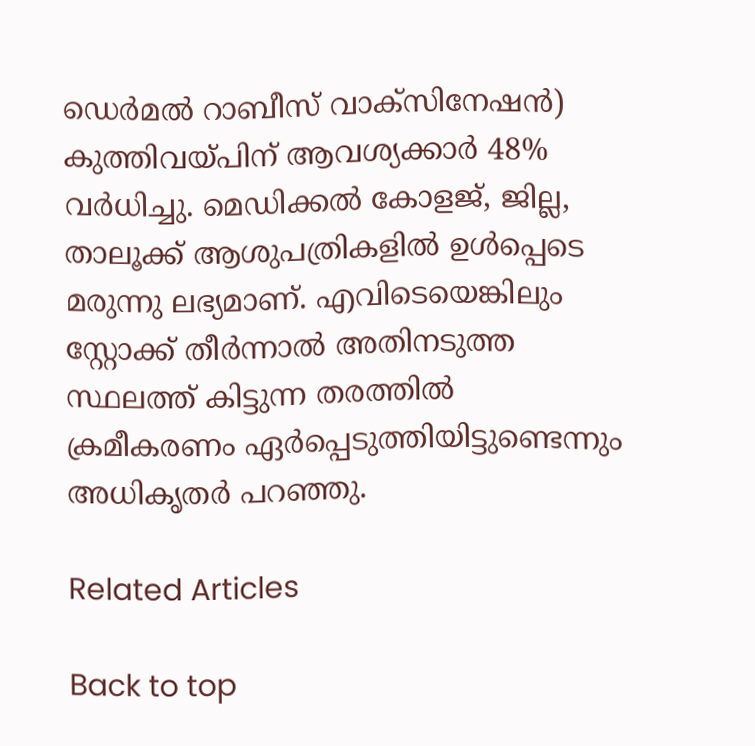ഡെർമൽ റാബീസ് വാക്സിനേഷൻ) കുത്തിവയ്പിന് ആവശ്യക്കാർ 48% വർധിച്ചു. മെഡിക്കൽ കോളജ്, ജില്ല, താലൂക്ക് ആശുപത്രികളിൽ ഉൾപ്പെടെ മരുന്നു ലഭ്യമാണ്. എവിടെയെങ്കിലും സ്റ്റോക്ക് തീർന്നാൽ അതിനടുത്ത സ്ഥലത്ത് കിട്ടുന്ന തരത്തിൽ ക്രമീകരണം ഏർപ്പെടുത്തിയിട്ടുണ്ടെന്നും അധികൃതർ പറഞ്ഞു.

Related Articles

Back to top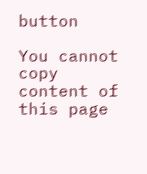button

You cannot copy content of this page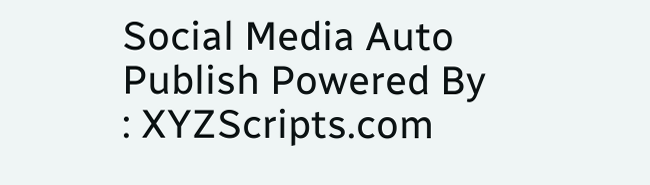Social Media Auto Publish Powered By : XYZScripts.com